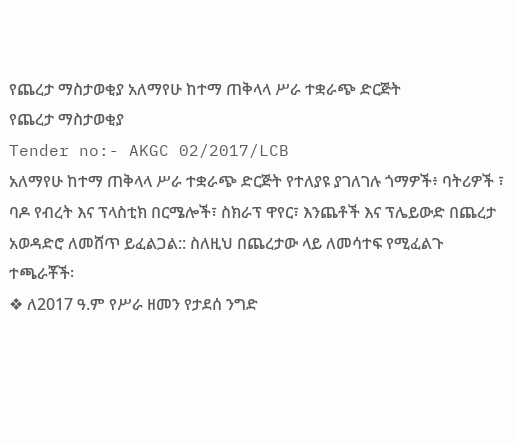የጨረታ ማስታወቂያ አለማየሁ ከተማ ጠቅላላ ሥራ ተቋራጭ ድርጅት
የጨረታ ማስታወቂያ
Tender no:- AKGC 02/2017/LCB
አለማየሁ ከተማ ጠቅላላ ሥራ ተቋራጭ ድርጅት የተለያዩ ያገለገሉ ጎማዎች፥ ባትሪዎች ፣ ባዶ የብረት እና ፕላስቲክ በርሜሎች፣ ስክራፕ ዋየር፣ እንጨቶች እና ፕሌይውድ በጨረታ አወዳድሮ ለመሸጥ ይፈልጋል:: ስለዚህ በጨረታው ላይ ለመሳተፍ የሚፈልጉ ተጫራቾች፡
❖ ለ2017 ዓ.ም የሥራ ዘመን የታደሰ ንግድ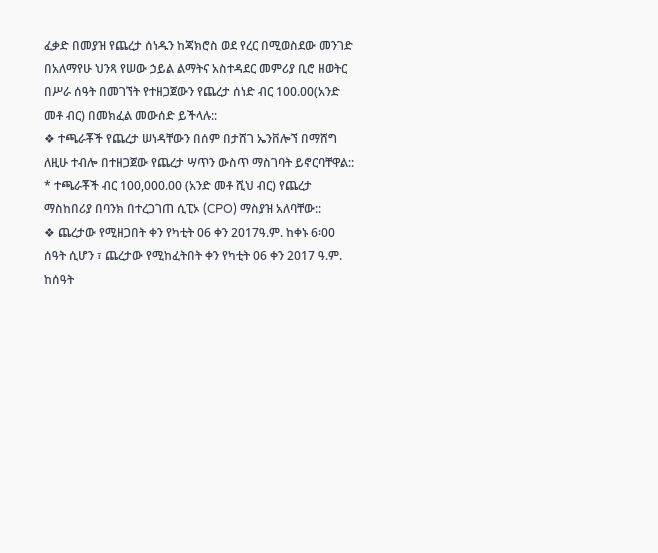ፈቃድ በመያዝ የጨረታ ሰነዱን ከጃክሮስ ወደ የረር በሚወስደው መንገድ በአለማየሁ ህንጻ የሠው ኃይል ልማትና አስተዳደር መምሪያ ቢሮ ዘወትር በሥራ ሰዓት በመገኘት የተዘጋጀውን የጨረታ ሰነድ ብር 100.00(አንድ መቶ ብር) በመክፈል መውሰድ ይችላሉ::
❖ ተጫራቾች የጨረታ ሠነዳቸውን በሰም በታሸገ ኤንቨሎኘ በማሸግ ለዚሁ ተብሎ በተዘጋጀው የጨረታ ሣጥን ውስጥ ማስገባት ይኖርባቸዋል::
* ተጫራቾች ብር 100,000.00 (አንድ መቶ ሺህ ብር) የጨረታ ማስከበሪያ በባንክ በተረጋገጠ ሲፒኦ (CPO) ማስያዝ አለባቸው::
❖ ጨረታው የሚዘጋበት ቀን የካቲት 06 ቀን 2017ዓ.ም. ከቀኑ 6፡00 ሰዓት ሲሆን ፣ ጨረታው የሚከፈትበት ቀን የካቲት 06 ቀን 2017 ዓ.ም. ከሰዓት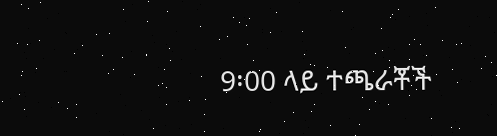9፡00 ላይ ተጫራቾች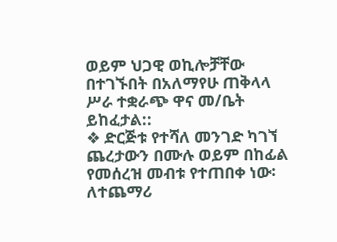ወይም ህጋዊ ወኪሎቻቸው በተገኙበት በአለማየሁ ጠቅላላ ሥራ ተቋራጭ ዋና መ/ቤት ይከፈታል::
❖ ድርጅቱ የተሻለ መንገድ ካገኘ ጨረታውን በሙሉ ወይም በከፊል የመሰረዝ መብቱ የተጠበቀ ነው፡
ለተጨማሪ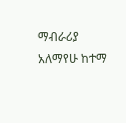ማብራሪያ አለማየሁ ከተማ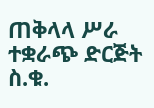ጠቅላላ ሥራ ተቋራጭ ድርጅት ስ.ቁ.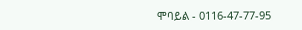ሞባይል - 0116-47-77-95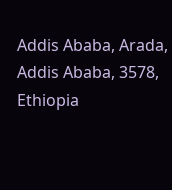Addis Ababa, Arada, Addis Ababa, 3578, Ethiopia